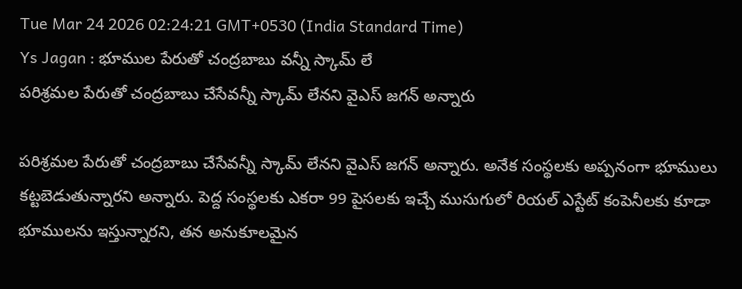Tue Mar 24 2026 02:24:21 GMT+0530 (India Standard Time)
Ys Jagan : భూముల పేరుతో చంద్రబాబు వన్నీ స్కామ్ లే
పరిశ్రమల పేరుతో చంద్రబాబు చేసేవన్నీ స్కామ్ లేనని వైఎస్ జగన్ అన్నారు

పరిశ్రమల పేరుతో చంద్రబాబు చేసేవన్నీ స్కామ్ లేనని వైఎస్ జగన్ అన్నారు. అనేక సంస్థలకు అప్పనంగా భూములు కట్టబెడుతున్నారని అన్నారు. పెద్ద సంస్థలకు ఎకరా 99 పైసలకు ఇచ్చే ముసుగులో రియల్ ఎస్టేట్ కంపెనీలకు కూడా భూములను ఇస్తున్నారని, తన అనుకూలమైన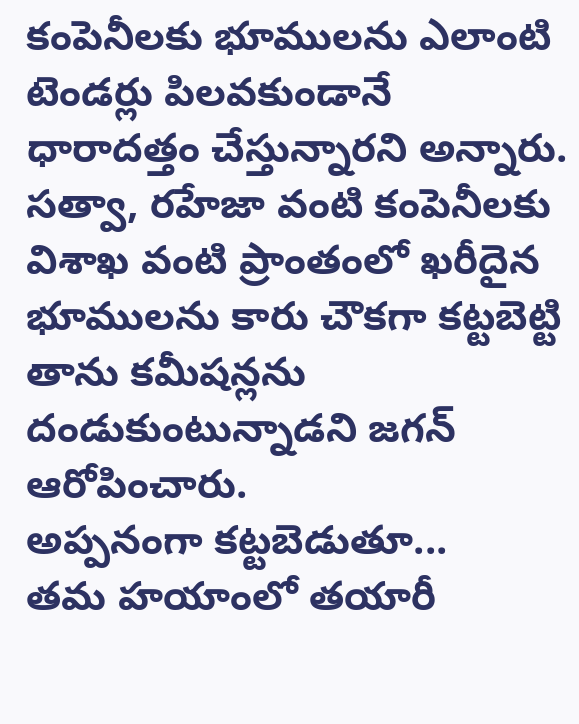కంపెనీలకు భూములను ఎలాంటి టెండర్లు పిలవకుండానే ధారాదత్తం చేస్తున్నారని అన్నారు. సత్వా, రహేజా వంటి కంపెనీలకు విశాఖ వంటి ప్రాంతంలో ఖరీదైన భూములను కారు చౌకగా కట్టబెట్టి తాను కమీషన్లను దండుకుంటున్నాడని జగన్ ఆరోపించారు.
అప్పనంగా కట్టబెడుతూ...
తమ హయాంలో తయారీ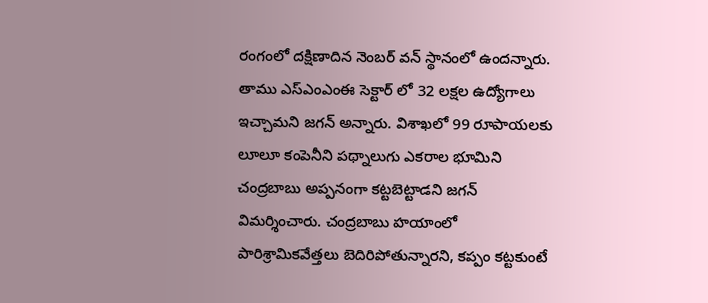రంగంలో దక్షిణాదిన నెంబర్ వన్ స్థానంలో ఉందన్నారు. తాము ఎస్ఎంఎంఈ సెక్టార్ లో 32 లక్షల ఉద్యోగాలు ఇచ్చామని జగన్ అన్నారు. విశాఖలో 99 రూపాయలకు లూలూ కంపెనీని పథ్నాలుగు ఎకరాల భూమిని చంద్రబాబు అప్పనంగా కట్టబెట్టాడని జగన్ విమర్శించారు. చంద్రబాబు హయాంలో పారిశ్రామికవేత్తలు బెదిరిపోతున్నారని, కప్పం కట్టకుంటే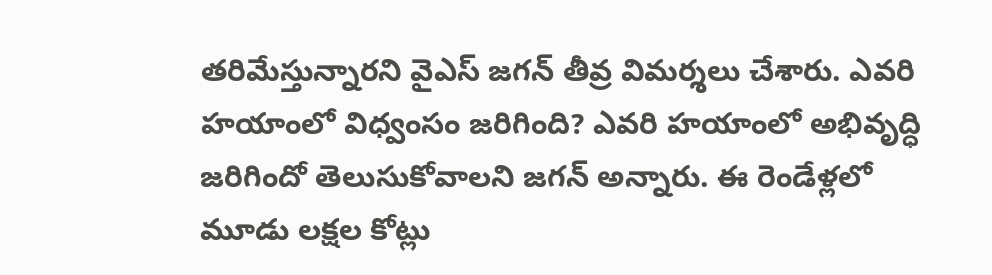తరిమేస్తున్నారని వైఎస్ జగన్ తీవ్ర విమర్శలు చేశారు. ఎవరి హయాంలో విధ్వంసం జరిగింది? ఎవరి హయాంలో అభివృద్ధి జరిగిందో తెలుసుకోవాలని జగన్ అన్నారు. ఈ రెండేళ్లలో మూడు లక్షల కోట్లు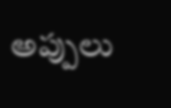అప్పులు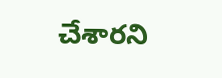చేశారని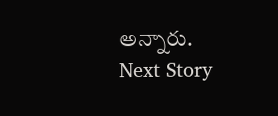అన్నారు.
Next Story